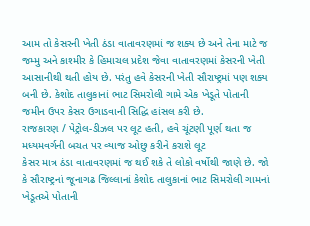આમ તો કેસરની ખેતી ઠંડા વાતાવરણમાં જ શક્ય છે અને તેના માટે જ જમ્મુ અને કાશ્મીર કે હિમાચલ પ્રદેશ જેવા વાતાવરણમાં કેસરની ખેતી આસાનીથી થતી હોય છે. પરંતુ હવે કેસરની ખેતી સૌરાષ્ટ્રમાં પણ શક્ય બની છે. કેશોદ તાલુકાનાં ભાટ સિમરોલી ગામે એક ખેડૂતે પોતાની જમીન ઉપર કેસર ઉગાડવાની સિદ્ધિ હાંસલ કરી છે.
રાજકારણ / પેટ્રોલ-ડીઝલ પર લૂટ હતી, હવે ચૂંટણી પૂર્ણ થતા જ મધ્યમવર્ગની બચત પર વ્યાજ ઓછુ કરીને કરાશે લૂટ
કેસર માત્ર ઠંડા વાતાવરણમાં જ થઈ શકે તે લોકો વર્ષોથી જાણે છે. જો કે સૌરાષ્ટ્રનાં જૂનાગઢ જિલ્લાનાં કેશોદ તાલુકાનાં ભાટ સિમરોલી ગામનાં ખેડૂતએ પોતાની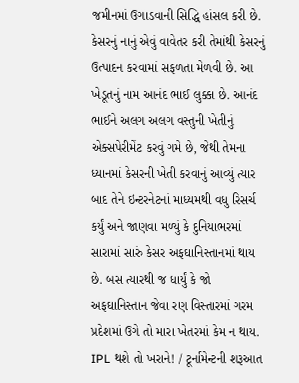જમીનમાં ઉગાડવાની સિદ્ધિ હાંસલ કરી છે. કેસરનું નાનું એવું વાવેતર કરી તેમાંથી કેસરનું ઉત્પાદન કરવામાં સફળતા મેળવી છે. આ ખેડૂતનું નામ આનંદ ભાઈ લુક્કા છે. આનંદ ભાઈને અલગ અલગ વસ્તુની ખેતીનું એક્સપેરીમેંટ કરવું ગમે છે, જેથી તેમના ધ્યાનમાં કેસરની ખેતી કરવાનું આવ્યું ત્યાર બાદ તેને ઇન્ટરનેટનાં માધ્યમથી વધુ રિસર્ચ કર્યું અને જાણવા મળ્યું કે દુનિયાભરમાં સારામાં સારું કેસર અફઘાનિસ્તાનમાં થાય છે. બસ ત્યારથી જ ધાર્યું કે જો અફઘાનિસ્તાન જેવા રણ વિસ્તારમાં ગરમ પ્રદેશમાં ઉગે તો મારા ખેતરમાં કેમ ન થાય.
IPL થશે તો ખરાને! / ટૂર્નામેન્ટની શરૂઆત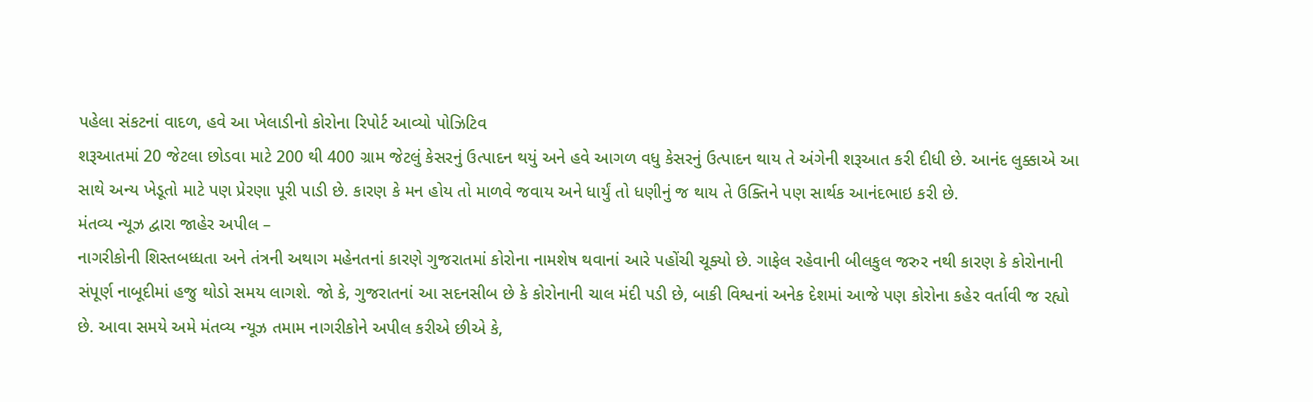પહેલા સંકટનાં વાદળ, હવે આ ખેલાડીનો કોરોના રિપોર્ટ આવ્યો પોઝિટિવ
શરૂઆતમાં 20 જેટલા છોડવા માટે 200 થી 400 ગ્રામ જેટલું કેસરનું ઉત્પાદન થયું અને હવે આગળ વધુ કેસરનું ઉત્પાદન થાય તે અંગેની શરૂઆત કરી દીધી છે. આનંદ લુક્કાએ આ સાથે અન્ય ખેડૂતો માટે પણ પ્રેરણા પૂરી પાડી છે. કારણ કે મન હોય તો માળવે જવાય અને ધાર્યું તો ધણીનું જ થાય તે ઉક્તિને પણ સાર્થક આનંદભાઇ કરી છે.
મંતવ્ય ન્યૂઝ દ્વારા જાહેર અપીલ –
નાગરીકોની શિસ્તબધ્ધતા અને તંત્રની અથાગ મહેનતનાં કારણે ગુજરાતમાં કોરોના નામશેષ થવાનાં આરે પહોંચી ચૂક્યો છે. ગાફેલ રહેવાની બીલકુલ જરુર નથી કારણ કે કોરોનાની સંપૂર્ણ નાબૂદીમાં હજુ થોડો સમય લાગશે. જો કે, ગુજરાતનાં આ સદનસીબ છે કે કોરોનાની ચાલ મંદી પડી છે, બાકી વિશ્વનાં અનેક દેશમાં આજે પણ કોરોના કહેર વર્તાવી જ રહ્યો છે. આવા સમયે અમે મંતવ્ય ન્યૂઝ તમામ નાગરીકોને અપીલ કરીએ છીએ કે,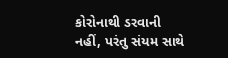કોરોનાથી ડરવાની નહીં, પરંતુ સંયમ સાથે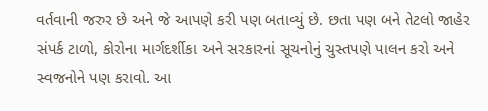વર્તવાની જરુર છે અને જે આપણે કરી પણ બતાવ્યું છે. છતા પણ બને તેટલો જાહેર સંપર્ક ટાળો, કોરોના માર્ગદર્શીકા અને સરકારનાં સૂચનોનું ચુસ્તપણે પાલન કરો અને સ્વજનોને પણ કરાવો. આ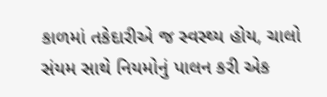કાળમાં તકેદારીએ જ સ્વસ્થ્ય હોય, ચાલો સંયમ સાથે નિયમોનું પાલન કરી એક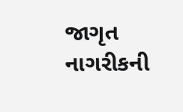જાગૃત નાગરીકની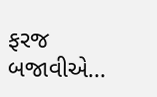ફરજ બજાવીએ…